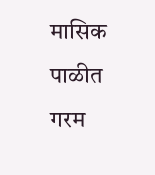मासिक पाळीत गरम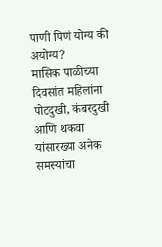पाणी पिणं योग्य की अयोग्य?
मासिक पाळीच्या दिवसांत महिलांना पोटदुखी, कंबरदुखी आणि थकवा यांसारख्या अनेक समस्यांचा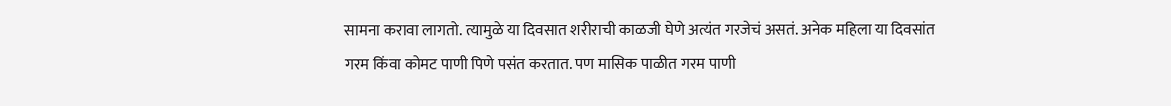सामना करावा लागतो. त्यामुळे या दिवसात शरीराची काळजी घेणे अत्यंत गरजेचं असतं. अनेक महिला या दिवसांत गरम किंवा कोमट पाणी पिणे पसंत करतात. पण मासिक पाळीत गरम पाणी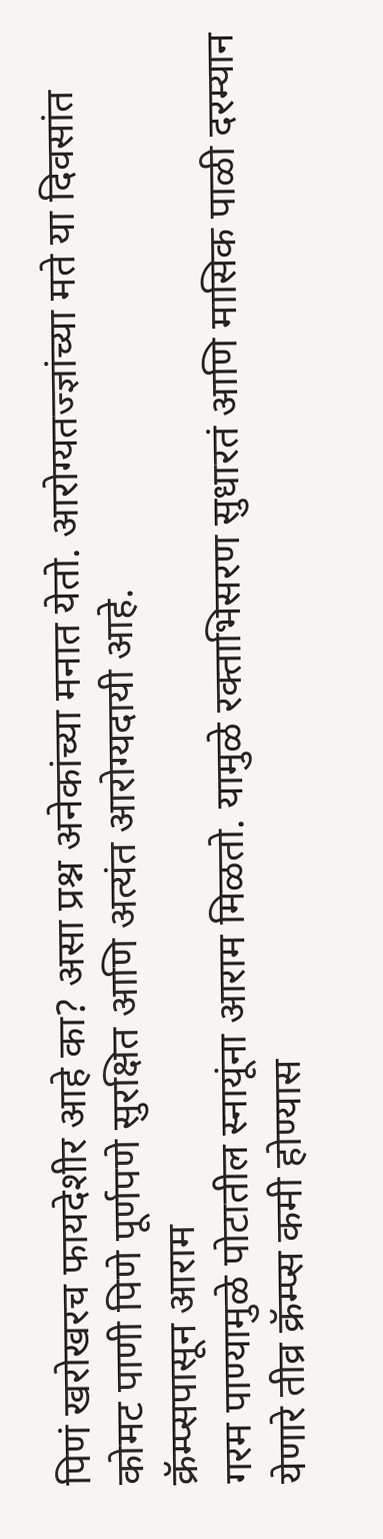पिणं खरोखरच फायदेशीर आहे का? असा प्रश्न अनेकांच्या मनात येतो. आरोग्यतज्ज्ञांच्या मते या दिवसांत कोमट पाणी पिणे पूर्णपणे सुरक्षित आणि अत्यंत आरोग्यदायी आहे.
क्रॅम्प्सपासून आराम
गरम पाण्यामुळे पोटातील स्नायूंना आराम मिळतो. यामुळे रक्ताभिसरण सुधारतं आणि मासिक पाळी दरम्यान येणारे तीव्र क्रॅम्प्स कमी होण्यास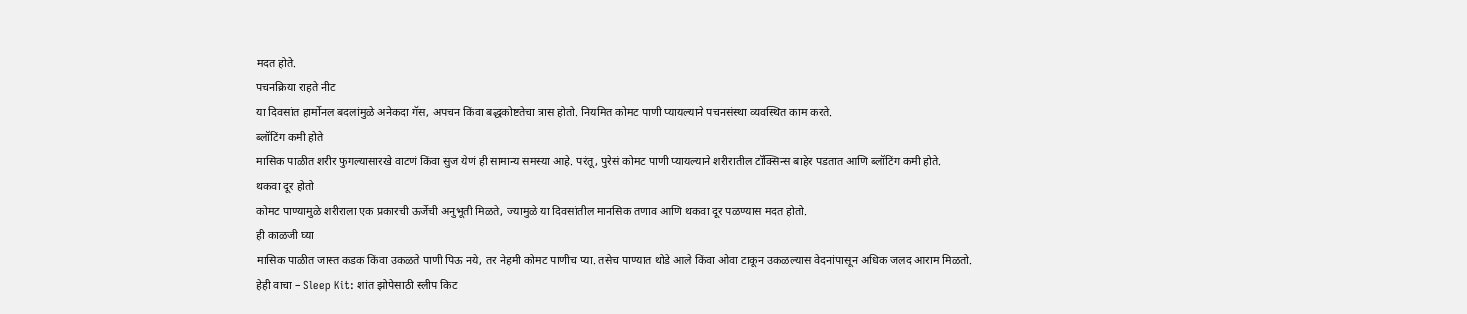मदत होते.
पचनक्रिया राहते नीट
या दिवसांत हार्मोनल बदलांमुळे अनेकदा गॅस, अपचन किंवा बद्धकोष्टतेचा त्रास होतो. नियमित कोमट पाणी प्यायल्याने पचनसंस्था व्यवस्थित काम करते.
ब्लॉटिंग कमी होते
मासिक पाळीत शरीर फुगल्यासारखे वाटणं किंवा सुज येणं ही सामान्य समस्या आहे. परंतू, पुरेसं कोमट पाणी प्यायल्याने शरीरातील टॉक्सिन्स बाहेर पडतात आणि ब्लॉटिंग कमी होते.
थकवा दूर होतो
कोमट पाण्यामुळे शरीराला एक प्रकारची ऊर्जेची अनुभूती मिळते, ज्यामुळे या दिवसांतील मानसिक तणाव आणि थकवा दूर पळण्यास मदत होतो.
ही काळजी घ्या
मासिक पाळीत जास्त कडक किंवा उकळते पाणी पिऊ नये, तर नेहमी कोमट पाणीच प्या. तसेच पाण्यात थोडे आले किंवा ओवा टाकून उकळल्यास वेदनांपासून अधिक जलद आराम मिळतो.
हेही वाचा – Sleep Kit: शांत झोपेसाठी स्लीप किट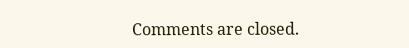Comments are closed.